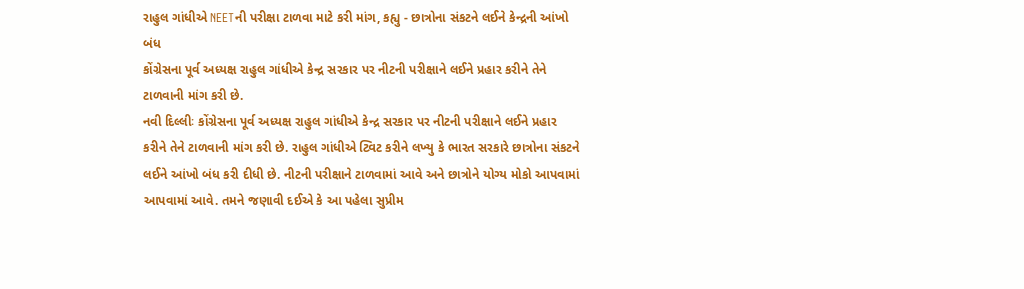રાહુલ ગાંધીએ NEETની પરીક્ષા ટાળવા માટે કરી માંગ, કહ્યુ - છાત્રોના સંકટને લઈને કેન્દ્રની આંખો બંધ
કોંગ્રેસના પૂર્વ અધ્યક્ષ રાહુલ ગાંધીએ કેન્દ્ર સરકાર પર નીટની પરીક્ષાને લઈને પ્રહાર કરીને તેને ટાળવાની માંગ કરી છે.
નવી દિલ્લીઃ કોંગ્રેસના પૂર્વ અધ્યક્ષ રાહુલ ગાંધીએ કેન્દ્ર સરકાર પર નીટની પરીક્ષાને લઈને પ્રહાર કરીને તેને ટાળવાની માંગ કરી છે. રાહુલ ગાંધીએ ટ્વિટ કરીને લખ્યુ કે ભારત સરકારે છાત્રોના સંકટને લઈને આંખો બંધ કરી દીધી છે. નીટની પરીક્ષાને ટાળવામાં આવે અને છાત્રોને યોગ્ય મોકો આપવામાં આપવામાં આવે. તમને જણાવી દઈએ કે આ પહેલા સુપ્રીમ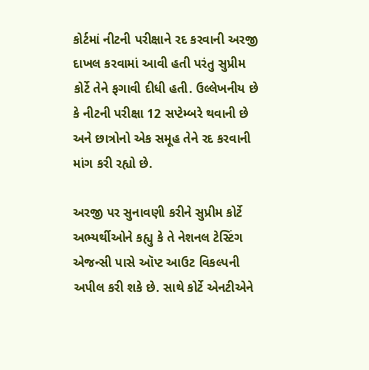કોર્ટમાં નીટની પરીક્ષાને રદ કરવાની અરજી દાખલ કરવામાં આવી હતી પરંતુ સુપ્રીમ કોર્ટે તેને ફગાવી દીધી હતી. ઉલ્લેખનીય છે કે નીટની પરીક્ષા 12 સપ્ટેમ્બરે થવાની છે અને છાત્રોનો એક સમૂહ તેને રદ કરવાની માંગ કરી રહ્યો છે.

અરજી પર સુનાવણી કરીને સુપ્રીમ કોર્ટે અભ્યર્થીઓને કહ્યુ કે તે નેશનલ ટેસ્ટિંગ એજન્સી પાસે ઑપ્ટ આઉટ વિકલ્પની અપીલ કરી શકે છે. સાથે કોર્ટે એનટીએને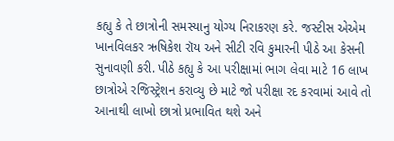કહ્યુ કે તે છાત્રોની સમસ્યાનુ યોગ્ય નિરાકરણ કરે. જસ્ટીસ એએમ ખાનવિલકર ઋષિકેશ રૉય અને સીટી રવિ કુમારની પીઠે આ કેસની સુનાવણી કરી. પીઠે કહ્યુ કે આ પરીક્ષામાં ભાગ લેવા માટે 16 લાખ છાત્રોએ રજિસ્ટ્રેશન કરાવ્યુ છે માટે જો પરીક્ષા રદ કરવામાં આવે તો આનાથી લાખો છાત્રો પ્રભાવિત થશે અને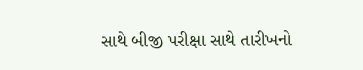સાથે બીજી પરીક્ષા સાથે તારીખનો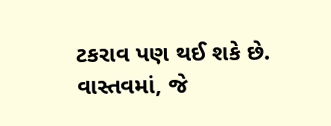ટકરાવ પણ થઈ શકે છે.
વાસ્તવમાં, જે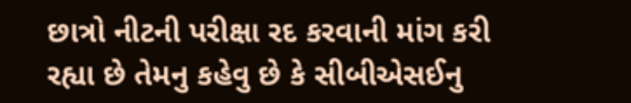છાત્રો નીટની પરીક્ષા રદ કરવાની માંગ કરી રહ્યા છે તેમનુ કહેવુ છે કે સીબીએસઈનુ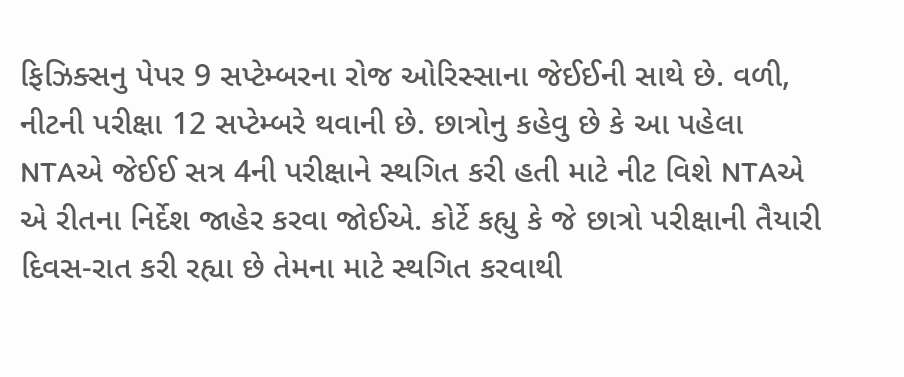ફિઝિક્સનુ પેપર 9 સપ્ટેમ્બરના રોજ ઓરિસ્સાના જેઈઈની સાથે છે. વળી, નીટની પરીક્ષા 12 સપ્ટેમ્બરે થવાની છે. છાત્રોનુ કહેવુ છે કે આ પહેલા NTAએ જેઈઈ સત્ર 4ની પરીક્ષાને સ્થગિત કરી હતી માટે નીટ વિશે NTAએ એ રીતના નિર્દેશ જાહેર કરવા જોઈએ. કોર્ટે કહ્યુ કે જે છાત્રો પરીક્ષાની તૈયારી દિવસ-રાત કરી રહ્યા છે તેમના માટે સ્થગિત કરવાથી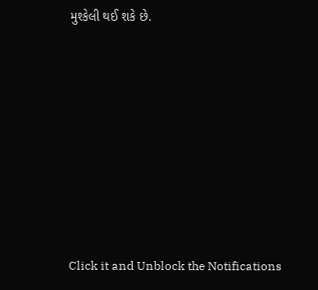મુશ્કેલી થઈ શકે છે.












Click it and Unblock the Notifications